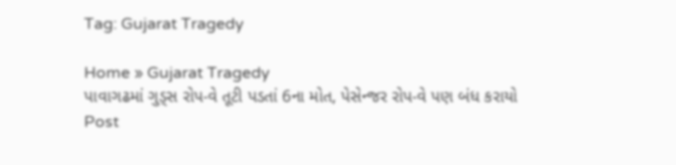Tag: Gujarat Tragedy

Home » Gujarat Tragedy
પાવાગઢમાં ગુડ્સ રોપ-વે તૂટી પડતાં 6ના મોત, પેસેન્જર રોપ-વે પણ બંધ કરાયો
Post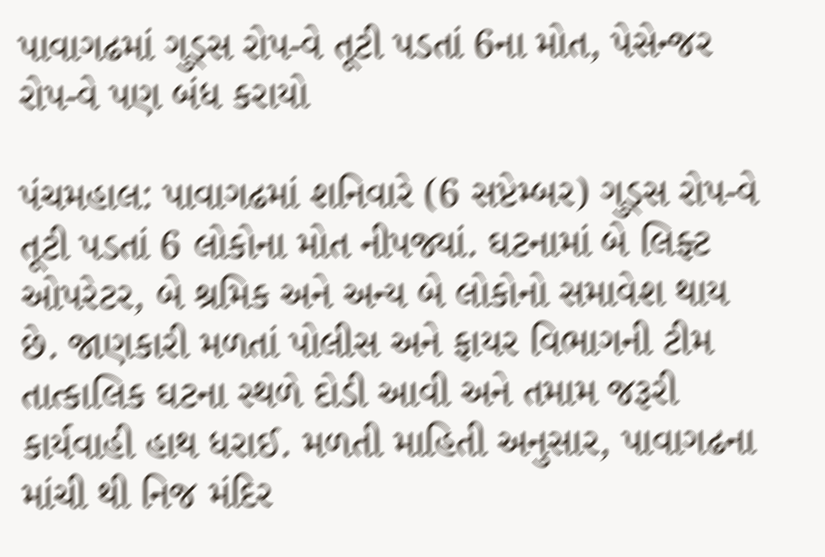પાવાગઢમાં ગુડ્સ રોપ-વે તૂટી પડતાં 6ના મોત, પેસેન્જર રોપ-વે પણ બંધ કરાયો

પંચમહાલ: પાવાગઢમાં શનિવારે (6 સપ્ટેમ્બર) ગુડ્સ રોપ-વે તૂટી પડતાં 6 લોકોના મોત નીપજ્યાં. ઘટનામાં બે લિફ્ટ ઓપરેટર, બે શ્રમિક અને અન્ય બે લોકોનો સમાવેશ થાય છે. જાણકારી મળતાં પોલીસ અને ફાયર વિભાગની ટીમ તાત્કાલિક ઘટના સ્થળે દોડી આવી અને તમામ જરૂરી કાર્યવાહી હાથ ધરાઈ. મળતી માહિતી અનુસાર, પાવાગઢના માંચી થી નિજ મંદિર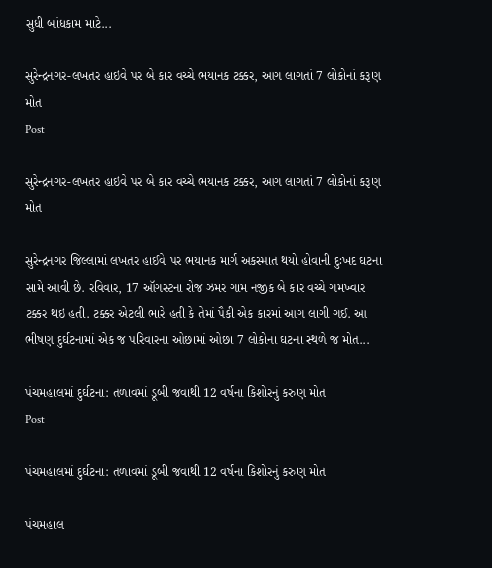સુધી બાંધકામ માટે...

સુરેન્દ્રનગર-લખતર હાઇવે પર બે કાર વચ્ચે ભયાનક ટક્કર, આગ લાગતાં 7 લોકોનાં કરૂણ મોત
Post

સુરેન્દ્રનગર-લખતર હાઇવે પર બે કાર વચ્ચે ભયાનક ટક્કર, આગ લાગતાં 7 લોકોનાં કરૂણ મોત

સુરેન્દ્રનગર જિલ્લામાં લખતર હાઈવે પર ભયાનક માર્ગ અકસ્માત થયો હોવાની દુઃખદ ઘટના સામે આવી છે. રવિવાર, 17 ઑગસ્ટના રોજ ઝમર ગામ નજીક બે કાર વચ્ચે ગમખ્વાર ટક્કર થઇ હતી. ટક્કર એટલી ભારે હતી કે તેમાં પૈકી એક કારમાં આગ લાગી ગઈ. આ ભીષણ દુર્ઘટનામાં એક જ પરિવારના ઓછામાં ઓછા 7 લોકોના ઘટના સ્થળે જ મોત...

પંચમહાલમાં દુર્ઘટના: તળાવમાં ડૂબી જવાથી 12 વર્ષના કિશોરનું કરુણ મોત
Post

પંચમહાલમાં દુર્ઘટના: તળાવમાં ડૂબી જવાથી 12 વર્ષના કિશોરનું કરુણ મોત

પંચમહાલ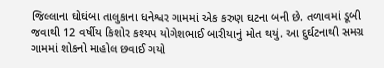જિલ્લાના ઘોઘંબા તાલુકાના ધનેશ્વર ગામમાં એક કરુણ ઘટના બની છે. તળાવમાં ડૂબી જવાથી 12 વર્ષીય કિશોર કશ્યપ યોગેશભાઈ બારીયાનું મોત થયું. આ દુર્ઘટનાથી સમગ્ર ગામમાં શોકનો માહોલ છવાઈ ગયો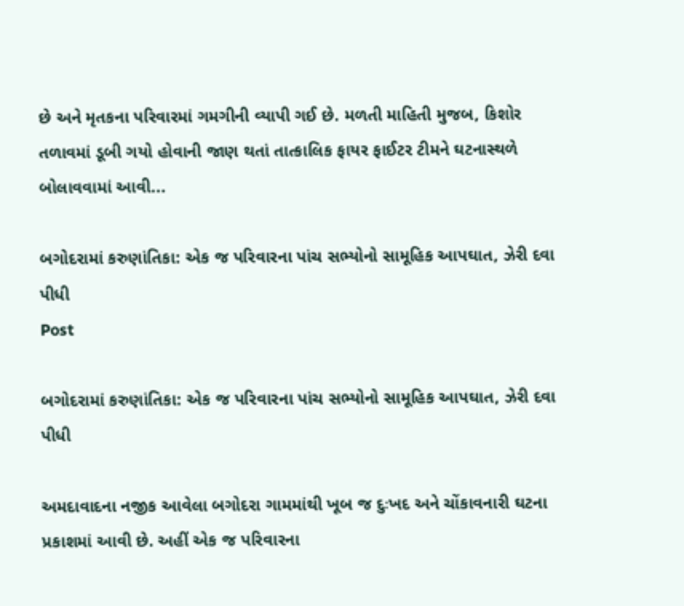છે અને મૃતકના પરિવારમાં ગમગીની વ્યાપી ગઈ છે. મળતી માહિતી મુજબ, કિશોર તળાવમાં ડૂબી ગયો હોવાની જાણ થતાં તાત્કાલિક ફાયર ફાઈટર ટીમને ઘટનાસ્થળે બોલાવવામાં આવી...

બગોદરામાં કરુણાંતિકા: એક જ પરિવારના પાંચ સભ્યોનો સામૂહિક આપઘાત, ઝેરી દવા પીધી
Post

બગોદરામાં કરુણાંતિકા: એક જ પરિવારના પાંચ સભ્યોનો સામૂહિક આપઘાત, ઝેરી દવા પીધી

અમદાવાદના નજીક આવેલા બગોદરા ગામમાંથી ખૂબ જ દુઃખદ અને ચોંકાવનારી ઘટના પ્રકાશમાં આવી છે. અહીં એક જ પરિવારના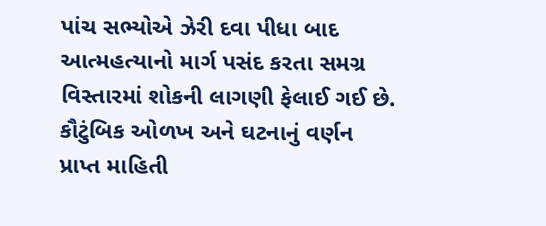પાંચ સભ્યોએ ઝેરી દવા પીધા બાદ આત્મહત્યાનો માર્ગ પસંદ કરતા સમગ્ર વિસ્તારમાં શોકની લાગણી ફેલાઈ ગઈ છે. કૌટુંબિક ઓળખ અને ઘટનાનું વર્ણન પ્રાપ્ત માહિતી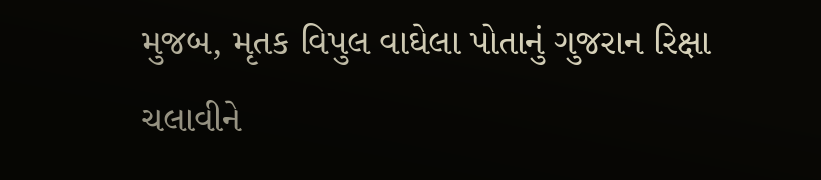મુજબ, મૃતક વિપુલ વાઘેલા પોતાનું ગુજરાન રિક્ષા ચલાવીને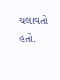ચલાવતો હતો.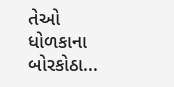તેઓ ધોળકાના બોરકોઠા...